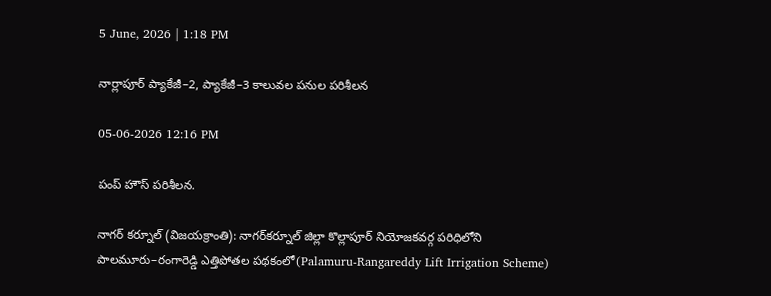5 June, 2026 | 1:18 PM

నార్లాపూర్ ప్యాకేజీ–2, ప్యాకేజీ–3 కాలువల పనుల పరిశీలన

05-06-2026 12:16 PM

పంప్ హౌస్ పరిశీలన.

నాగర్ కర్నూల్ (విజయక్రాంతి): నాగర్‌కర్నూల్ జిల్లా కొల్లాపూర్ నియోజకవర్గ పరిధిలోని పాలమూరు–రంగారెడ్డి ఎత్తిపోతల పథకంలో(Palamuru-Rangareddy Lift Irrigation Scheme)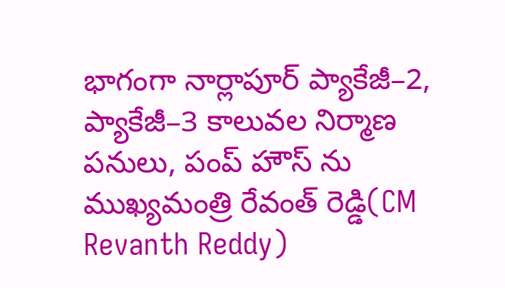భాగంగా నార్లాపూర్ ప్యాకేజీ–2, ప్యాకేజీ–3 కాలువల నిర్మాణ పనులు, పంప్ హౌస్ ను ముఖ్యమంత్రి రేవంత్ రెడ్డి(CM Revanth Reddy)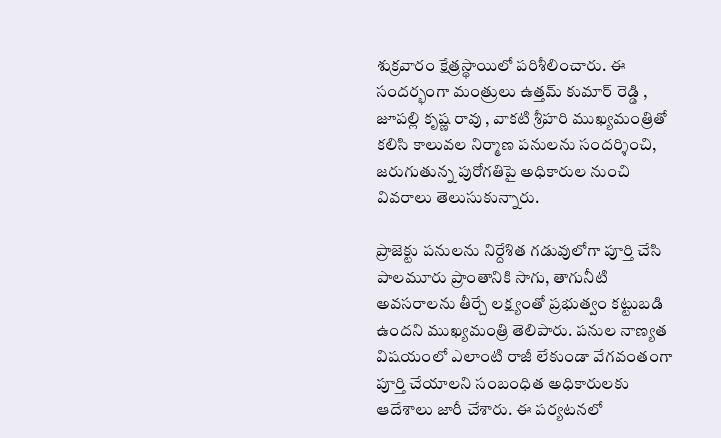శుక్రవారం క్షేత్రస్థాయిలో పరిశీలించారు. ఈ సందర్భంగా మంత్రులు ఉత్తమ్ కుమార్ రెడ్డి , జూపల్లి కృష్ణ రావు , వాకటి శ్రీహరి ముఖ్యమంత్రితో కలిసి కాలువల నిర్మాణ పనులను సందర్శించి, జరుగుతున్న పురోగతిపై అధికారుల నుంచి వివరాలు తెలుసుకున్నారు.

ప్రాజెక్టు పనులను నిర్దేశిత గడువులోగా పూర్తి చేసి పాలమూరు ప్రాంతానికి సాగు, తాగునీటి అవసరాలను తీర్చే లక్ష్యంతో ప్రభుత్వం కట్టుబడి ఉందని ముఖ్యమంత్రి తెలిపారు. పనుల నాణ్యత విషయంలో ఎలాంటి రాజీ లేకుండా వేగవంతంగా పూర్తి చేయాలని సంబంధిత అధికారులకు ఆదేశాలు జారీ చేశారు. ఈ పర్యటనలో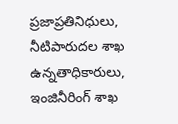ప్రజాప్రతినిధులు, నీటిపారుదల శాఖ ఉన్నతాధికారులు, ఇంజినీరింగ్ శాఖ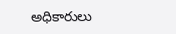అధికారులు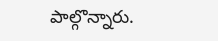పాల్గొన్నారు.